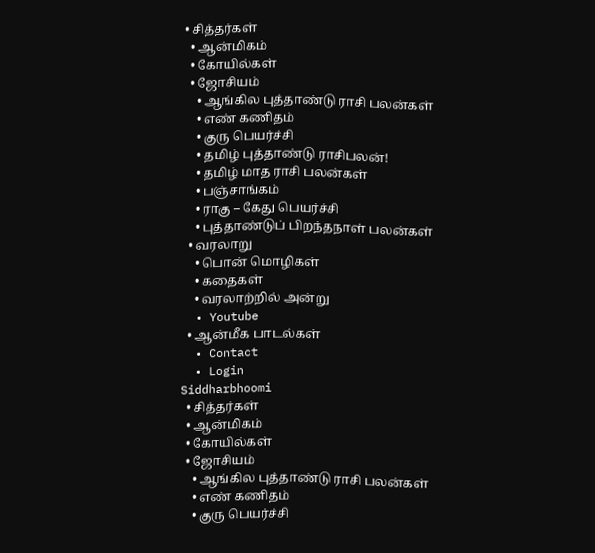• சித்தர்கள்
  • ஆன்மிகம்
  • கோயில்கள்
  • ஜோசியம்
    • ஆங்கில புத்தாண்டு ராசி பலன்கள்
    • எண் கணிதம்
    • குரு பெயர்ச்சி
    • தமிழ் புத்தாண்டு ராசிபலன்!
    • தமிழ் மாத ராசி பலன்கள்
    • பஞ்சாங்கம்
    • ராகு – கேது பெயர்ச்சி
    • புத்தாண்டுப் பிறந்தநாள் பலன்கள்
  • வரலாறு
    • பொன் மொழிகள்
    • கதைகள்
    • வரலாற்றில் அன்று
  • Youtube
  • ஆன்மீக பாடல்கள்
  • Contact
  • Login
Siddharbhoomi
  • சித்தர்கள்
  • ஆன்மிகம்
  • கோயில்கள்
  • ஜோசியம்
    • ஆங்கில புத்தாண்டு ராசி பலன்கள்
    • எண் கணிதம்
    • குரு பெயர்ச்சி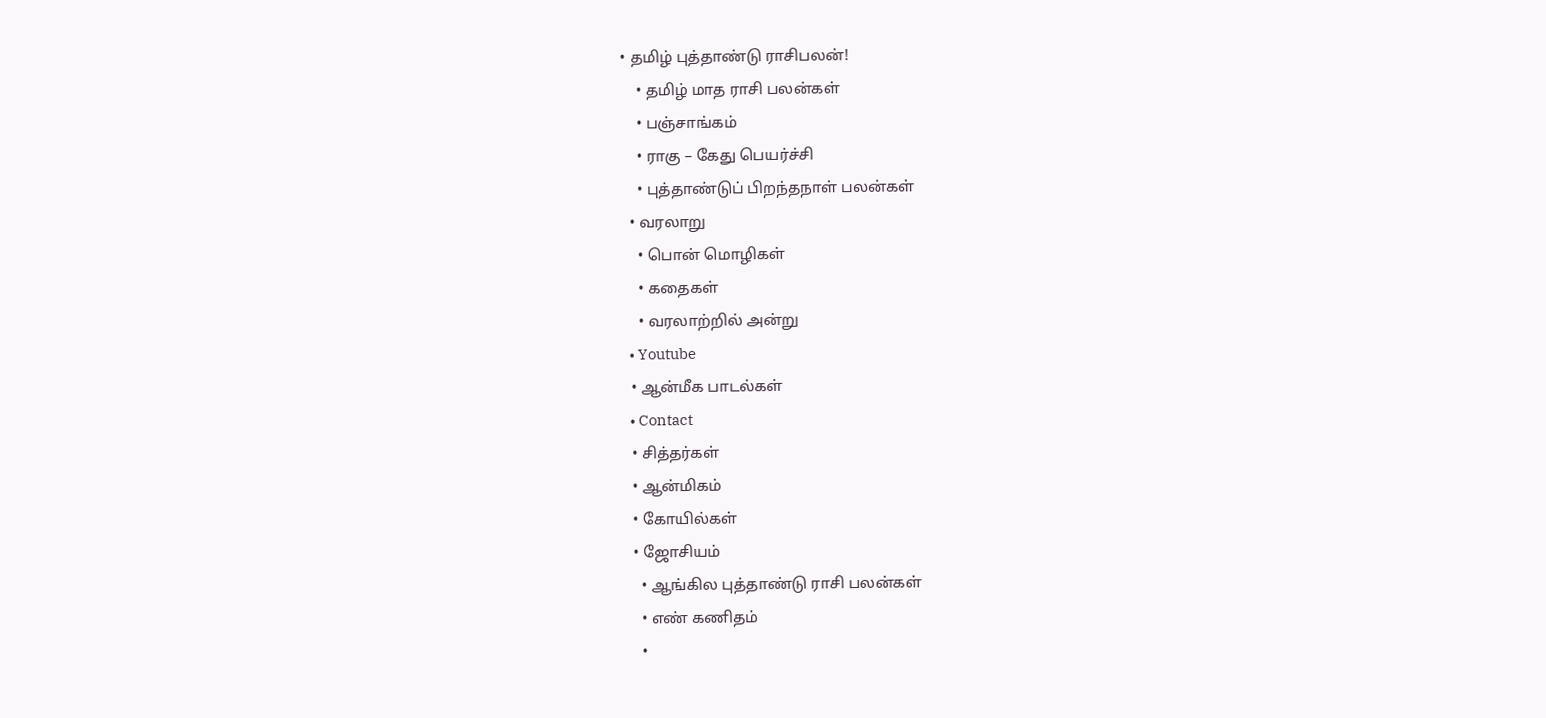• தமிழ் புத்தாண்டு ராசிபலன்!
    • தமிழ் மாத ராசி பலன்கள்
    • பஞ்சாங்கம்
    • ராகு – கேது பெயர்ச்சி
    • புத்தாண்டுப் பிறந்தநாள் பலன்கள்
  • வரலாறு
    • பொன் மொழிகள்
    • கதைகள்
    • வரலாற்றில் அன்று
  • Youtube
  • ஆன்மீக பாடல்கள்
  • Contact
  • சித்தர்கள்
  • ஆன்மிகம்
  • கோயில்கள்
  • ஜோசியம்
    • ஆங்கில புத்தாண்டு ராசி பலன்கள்
    • எண் கணிதம்
    •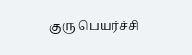குரு பெயர்ச்சி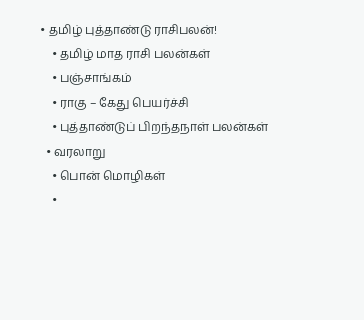• தமிழ் புத்தாண்டு ராசிபலன்!
    • தமிழ் மாத ராசி பலன்கள்
    • பஞ்சாங்கம்
    • ராகு – கேது பெயர்ச்சி
    • புத்தாண்டுப் பிறந்தநாள் பலன்கள்
  • வரலாறு
    • பொன் மொழிகள்
    •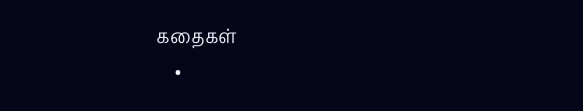கதைகள்
    •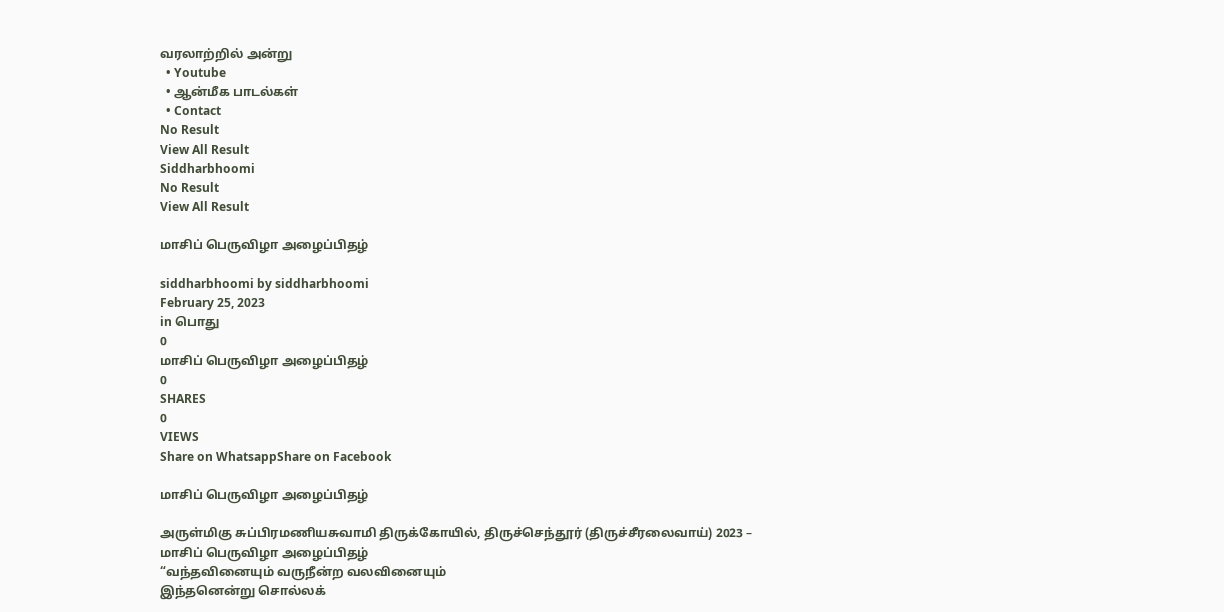வரலாற்றில் அன்று
  • Youtube
  • ஆன்மீக பாடல்கள்
  • Contact
No Result
View All Result
Siddharbhoomi
No Result
View All Result

மாசிப் பெருவிழா அழைப்பிதழ்

siddharbhoomi by siddharbhoomi
February 25, 2023
in பொது
0
மாசிப் பெருவிழா அழைப்பிதழ்
0
SHARES
0
VIEWS
Share on WhatsappShare on Facebook

மாசிப் பெருவிழா அழைப்பிதழ்

அருள்மிகு சுப்பிரமணியசுவாமி திருக்கோயில், திருச்செந்தூர் (திருச்சீரலைவாய்) 2023 – மாசிப் பெருவிழா அழைப்பிதழ்
“வந்தவினையும் வருநீன்ற வலவினையும்
இந்தனென்று சொல்லக்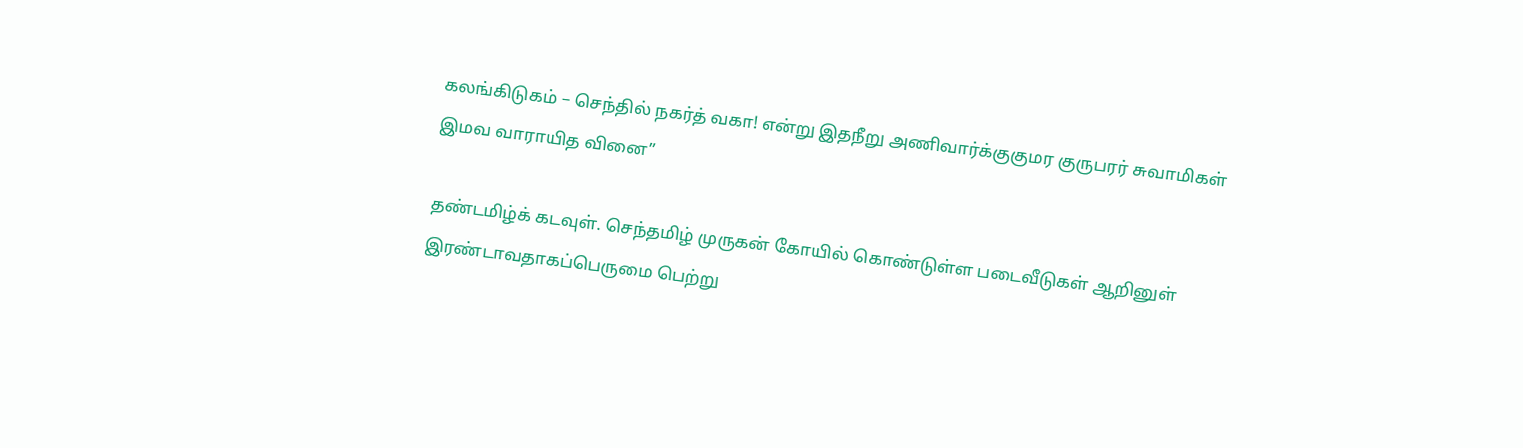கலங்கிடுகம் – செந்தில் நகர்த் வகா! என்று இதநீறு அணிவார்க்குகுமர குருபரர் சுவாமிகள்
இமவ வாராயித வினை”

தண்டமிழ்க் கடவுள். செந்தமிழ் முருகன் கோயில் கொண்டுள்ள படைவீடுகள் ஆறினுள் இரண்டாவதாகப்பெருமை பெற்று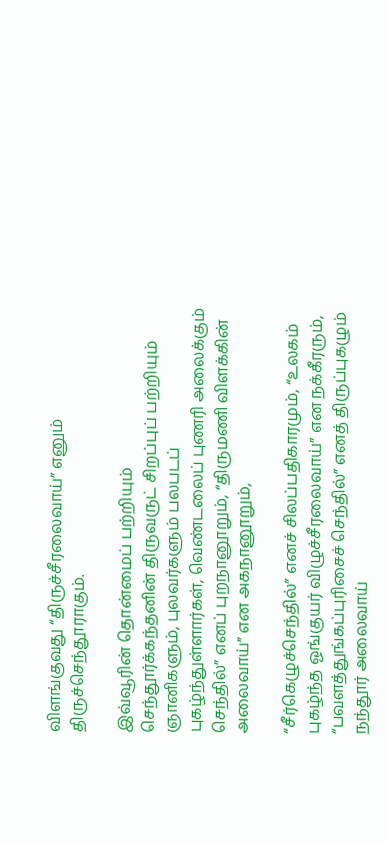விளங்குவது “திருச்சீரலைவாய்” எனும் திருச்செந்தூராகும்.

இவ்வூரின் தொன்மைப் பற்றியும் செந்தூர்க்கந்தனின் திருவருட் சிறப்புப் பற்றியும் ஞானிகளும், புலவர்களும் பலபடப் புகழ்ந்துள்ளார்கள், வெண்டலைப் புணரி அலைக்கும் செந்தில்” எனப் புறநானூறும், “திருமணி விளக்கின் அலைவாய்” என அகநானூறும்,

“சீர்கெழுச்செந்தில்” எனச் சிலப்பதிகாரமும், “உலகம் புகழ்ந்த ஓங்குயர் விழுச்சீரலைவாய்” என நக்கீரரும், “பவளத்துங்கப்புரிசைச் செந்தில்” எனத் திருப்புகழும் நந்தூர் அலைவாய்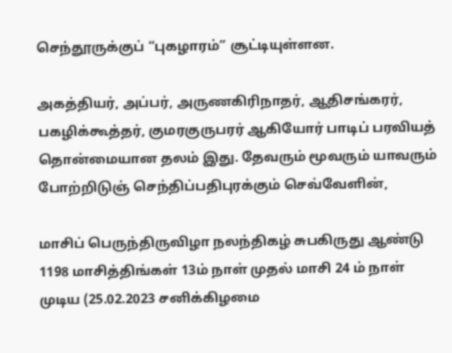செந்தூருக்குப் “புகழாரம்” சூட்டியுள்ளன.

அகத்தியர், அப்பர், அருணகிரிநாதர், ஆதிசங்கரர், பகழிக்கூத்தர், குமரகுருபரர் ஆகியோர் பாடிப் பரவியத் தொன்மையான தலம் இது. தேவரும் மூவரும் யாவரும் போற்றிடுஞ் செந்திப்பதிபுரக்கும் செவ்வேளின்,

மாசிப் பெருந்திருவிழா நலந்திகழ் சுபகிருது ஆண்டு 1198 மாசித்திங்கள் 13ம் நாள் முதல் மாசி 24 ம் நாள் முடிய (25.02.2023 சனிக்கிழமை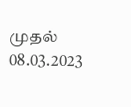முதல் 08.03.2023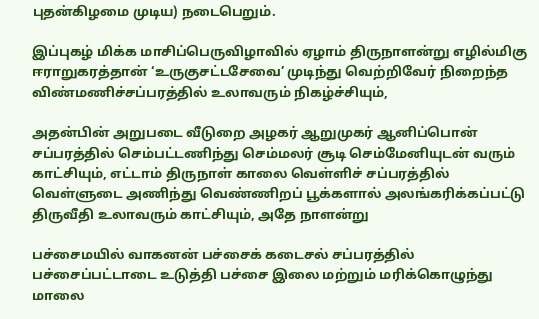புதன்கிழமை முடிய) நடைபெறும்.

இப்புகழ் மிக்க மாசிப்பெருவிழாவில் ஏழாம் திருநாளன்று எழில்மிகு ஈராறுகரத்தான் ‘உருகுசட்டசேவை’ முடிந்து வெற்றிவேர் நிறைந்த விண்மணிச்சப்பரத்தில் உலாவரும் நிகழ்ச்சியும்,

அதன்பின் அறுபடை வீடுறை அழகர் ஆறுமுகர் ஆனிப்பொன் சப்பரத்தில் செம்பட்டணிந்து செம்மலர் சூடி செம்மேனியுடன் வரும் காட்சியும், எட்டாம் திருநாள் காலை வெள்ளிச் சப்பரத்தில் வெள்ளுடை அணிந்து வெண்ணிறப் பூக்களால் அலங்கரிக்கப்பட்டு திருவீதி உலாவரும் காட்சியும், அதே நாளன்று

பச்சைமயில் வாகனன் பச்சைக் கடைசல் சப்பரத்தில் பச்சைப்பட்டாடை உடுத்தி பச்சை இலை மற்றும் மரிக்கொழுந்து மாலை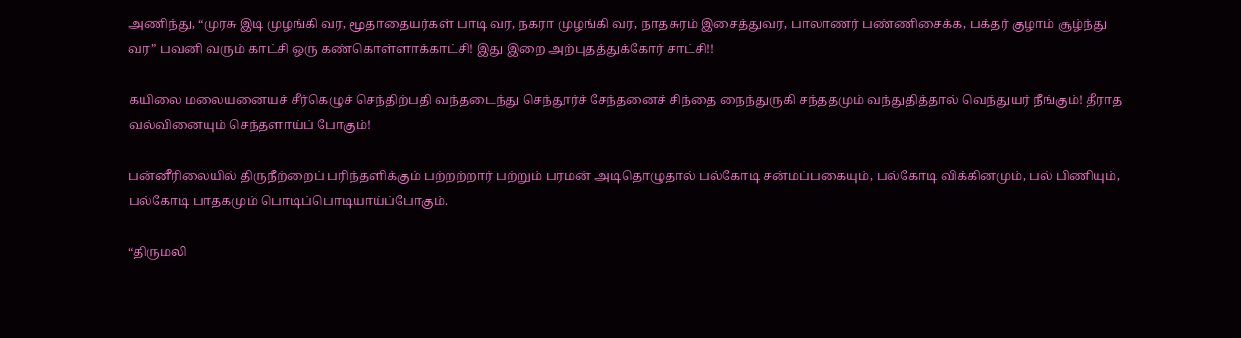அணிந்து, “முரசு இடி முழங்கி வர, மூதாதையர்கள் பாடி வர, நகரா முழங்கி வர, நாதசுரம் இசைத்துவர, பாலாணர் பண்ணிசைக்க, பக்தர் குழாம் சூழ்ந்து வர” பவனி வரும் காட்சி ஒரு கண்கொள்ளாக்காட்சி! இது இறை அற்புதத்துக்கோர் சாட்சி!!

கயிலை மலையனையச் சீர்கெழுச் செந்திற்பதி வந்தடைந்து செந்தூர்ச் சேந்தனைச் சிந்தை நைந்துருகி சந்ததமும் வந்துதித்தால் வெந்துயர் நீங்கும்! தீராத வல்வினையும் செந்தளாய்ப் போகும்!

பன்னீரிலையில் திருநீற்றைப் பரிந்தளிக்கும் பற்றற்றார் பற்றும் பரமன் அடிதொழுதால் பல்கோடி சன்மப்பகையும், பல்கோடி விக்கினமும், பல் பிணியும், பல்கோடி பாதகமும் பொடிப்பொடியாய்ப்போகும்.

“திருமலி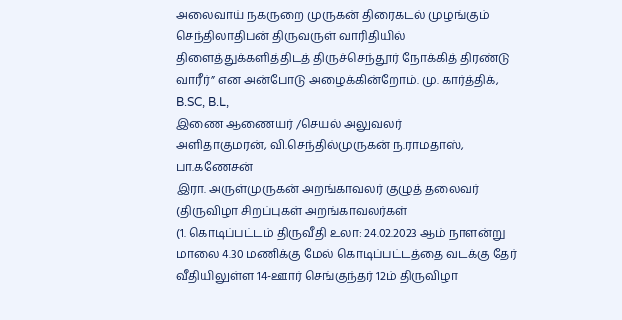அலைவாய் நகருறை முருகன் திரைகடல் முழங்கும் செந்திலாதிபன் திருவருள் வாரிதியில் திளைத்துக்களித்திடத் திருச்செந்தூர் நோக்கித் திரண்டு வாரீர்” என அன்போடு அழைக்கின்றோம். மு. கார்த்திக், B.SC, B.L,
இணை ஆணையர் /செயல் அலுவலர்
அளிதாகுமரன், வி.செந்தில்முருகன் ந.ராமதாஸ், பா.கணேசன்
இரா. அருள்முருகன் அறங்காவலர் குழுத் தலைவர்
(திருவிழா சிறப்புகள் அறங்காவலர்கள்
(1. கொடிப்பட்டம் திருவீதி உலா: 24.02.2023 ஆம் நாளன்று மாலை 4.30 மணிக்கு மேல் கொடிப்பட்டத்தை வடக்கு தேர் வீதியிலுள்ள 14-ஊார் செங்குந்தர் 12ம் திருவிழா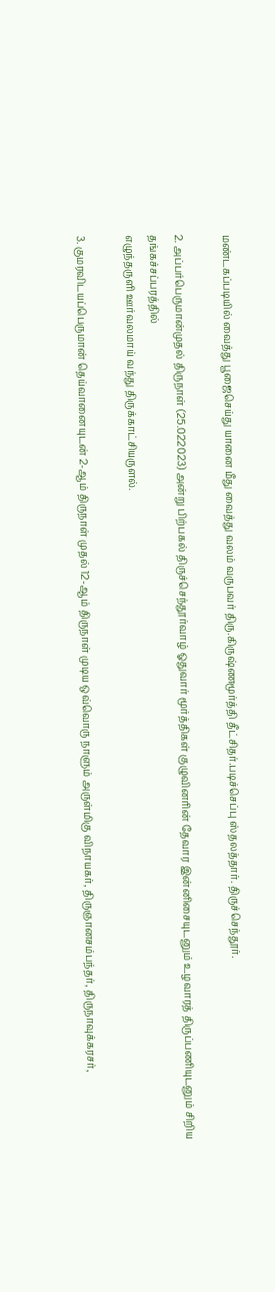மண்டகப்படியில் வைத்து பூஜைசெய்து யானை மீது வைத்து வலம் வருபவர் திரு.கிருஷ்ணமூர்த்தி தீட்சிதர்.படிச்செப்பு ஸ்தலத்தார். திருச்செந்தூர்.

2. அப்பர்பெருமான்முதல் திருநாள் (25.022023) அன்று பிற்பகல் திருச்செந்தூர்வாழ் ஓதுவார் மூர்த்திகள் குழுவினரின் தேவார இன்னிசையுடனும் உழவாரத் திருப்பணியுடனும் சிறிய தங்கச்சப்பரத்தில்
எழுந்தருளி ஊர்வலமாய் வந்து திருக்காட்சியருளல்.

3. குமரவிடயப்பெருமான் தெய்வானையுடன் 2-ஆம் திருநாள் முதல் 12-ஆம் திருநாள் முடிய ஒவ்வொரு நாளும் அருள்மிகு விநாயகர், திருஞானசம்பந்தர், திருநாவுக்கரசர்,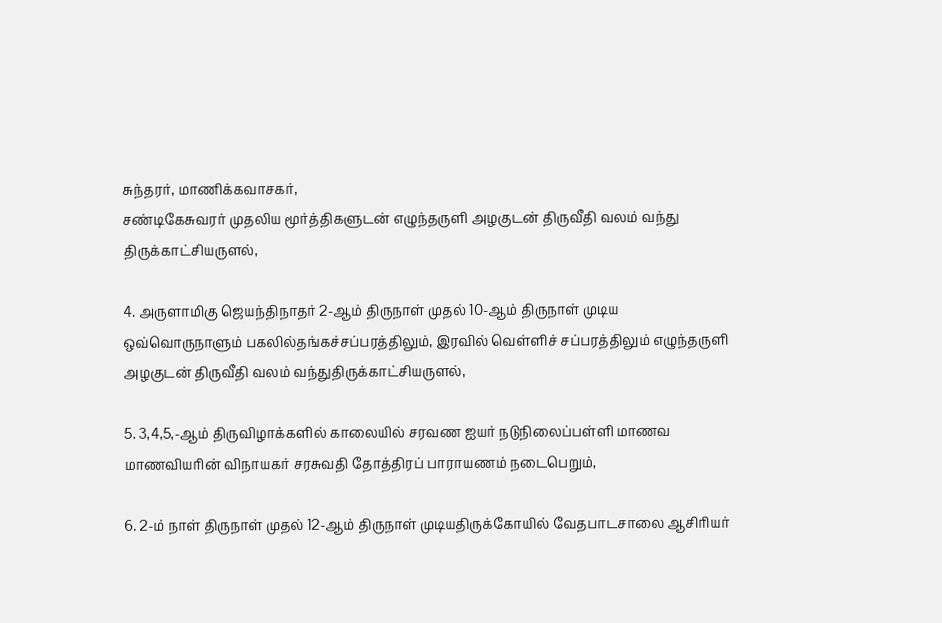சுந்தரர், மாணிக்கவாசகர்,
சண்டிகேசுவரர் முதலிய மூர்த்திகளுடன் எழுந்தருளி அழகுடன் திருவீதி வலம் வந்து திருக்காட்சியருளல்,

4. அருளாமிகு ஜெயந்திநாதர் 2-ஆம் திருநாள் முதல் 10-ஆம் திருநாள் முடிய ஒவ்வொருநாளும் பகலில்தங்கச்சப்பரத்திலும், இரவில் வெள்ளிச் சப்பரத்திலும் எழுந்தருளி அழகுடன் திருவீதி வலம் வந்துதிருக்காட்சியருளல்,

5. 3,4,5,-ஆம் திருவிழாக்களில் காலையில் சரவண ஐயர் நடுநிலைப்பள்ளி மாணவ மாணவியரின் விநாயகர் சரசுவதி தோத்திரப் பாராயணம் நடைபெறும்,

6. 2-ம் நாள் திருநாள் முதல் 12-ஆம் திருநாள் முடியதிருக்கோயில் வேதபாடசாலை ஆசிரியர்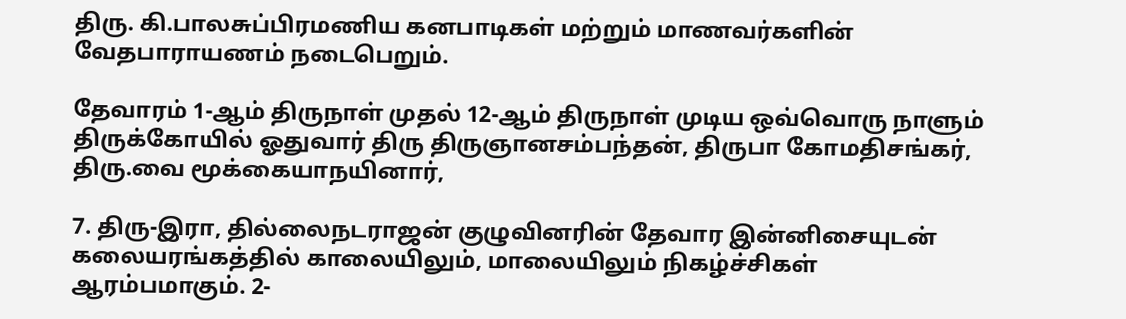திரு. கி.பாலசுப்பிரமணிய கனபாடிகள் மற்றும் மாணவர்களின் வேதபாராயணம் நடைபெறும்.

தேவாரம் 1-ஆம் திருநாள் முதல் 12-ஆம் திருநாள் முடிய ஒவ்வொரு நாளும் திருக்கோயில் ஓதுவார் திரு திருஞானசம்பந்தன், திருபா கோமதிசங்கர், திரு.வை மூக்கையாநயினார்,

7. திரு-இரா, தில்லைநடராஜன் குழுவினரின் தேவார இன்னிசையுடன் கலையரங்கத்தில் காலையிலும், மாலையிலும் நிகழ்ச்சிகள் ஆரம்பமாகும். 2-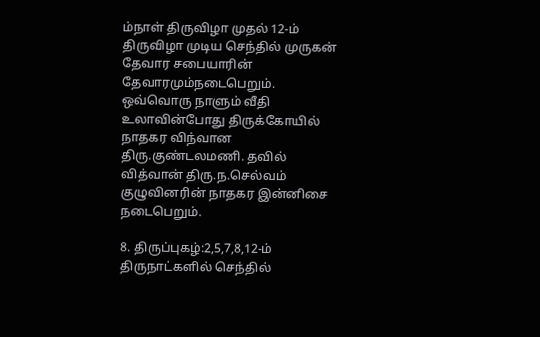ம்நாள் திருவிழா முதல் 12-ம் திருவிழா முடிய செந்தில் முருகன் தேவார சபையாரின் தேவாரமும்நடைபெறும். ஒவ்வொரு நாளும் வீதி உலாவின்போது திருக்கோயில் நாதகர விந்வான திரு.குண்டலமணி. தவில் வித்வான் திரு.ந.செல்வம் குழுவினரின் நாதகர இன்னிசை நடைபெறும்.

8. திருப்புகழ்:2,5,7,8,12-ம் திருநாட்களில் செந்தில்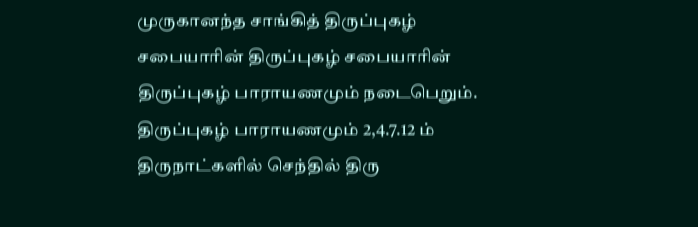முருகானந்த சாங்கித் திருப்புகழ் சபையாரின் திருப்புகழ் சபையாரின் திருப்புகழ் பாராயணமும் நடைபெறும். திருப்புகழ் பாராயணமும் 2,4.7.12 ம் திருநாட்களில் செந்தில் திரு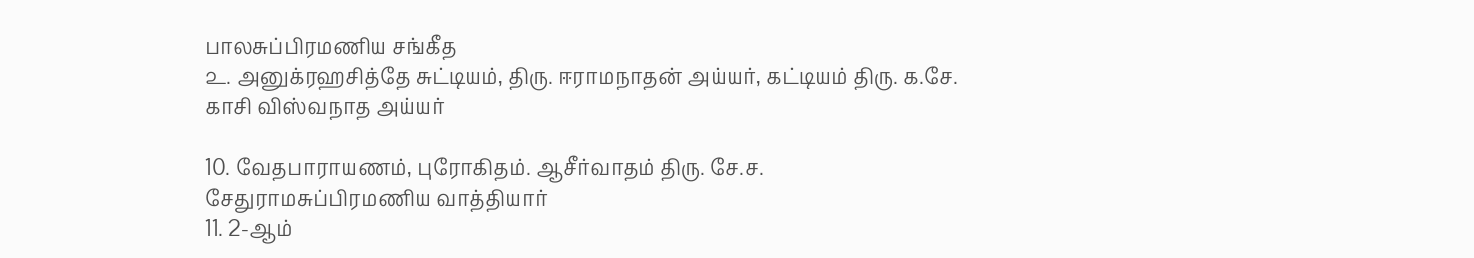பாலசுப்பிரமணிய சங்கீத
௨. அனுக்ரஹசித்தே சுட்டியம், திரு. ஈராமநாதன் அய்யர், கட்டியம் திரு. க.சே. காசி விஸ்வநாத அய்யர்

10. வேதபாராயணம், புரோகிதம். ஆசீர்வாதம் திரு. சே.ச. சேதுராமசுப்பிரமணிய வாத்தியார்
11. 2-ஆம்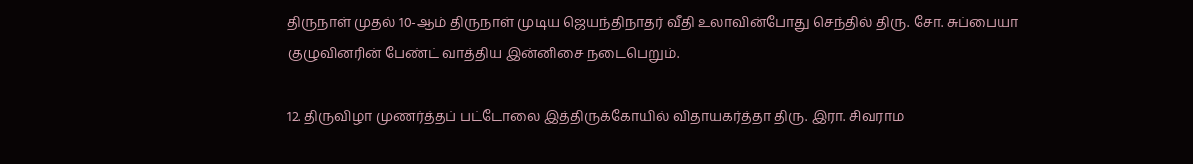திருநாள் முதல் 10-ஆம் திருநாள் முடிய ஜெயந்திநாதர் வீதி உலாவின்போது செந்தில் திரு. சோ. சுப்பையா குழுவினரின் பேண்ட் வாத்திய இன்னிசை நடைபெறும்.

12. திருவிழா முணர்த்தப் பட்டோலை இத்திருக்கோயில் விதாயகர்த்தா திரு. இரா. சிவராம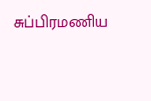சுப்பிரமணிய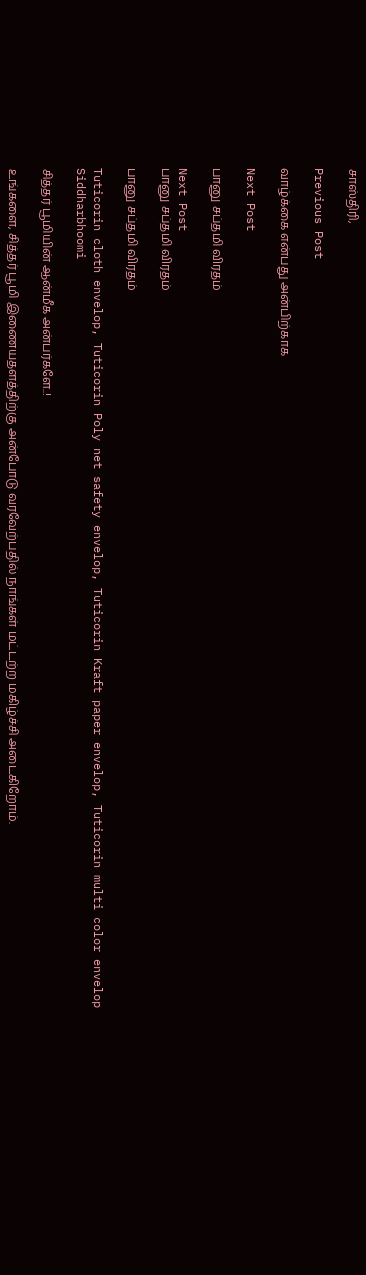சாஸ்திரி,

Previous Post

வாழ்க்கை என்பது அன்பிற்காக

Next Post

பானு சப்தமி விரதம்

Next Post
பானு சப்தமி விரதம்

பானு சப்தமி விரதம்

Tuticorin cloth envelop, Tuticorin Poly net safety envelop, Tuticorin Kraft paper envelop, Tuticorin multi color envelop
Siddharbhoomi

சித்தர் பூமியின் ஆன்மீக அன்பர்களே..!

உங்களை, சித்தர் பூமி இணையதளத்திற்கு அன்போடு வரவேற்பதில் நாங்கள் மட்டற்ற மகிழ்ச்சி அடைகிறோம்.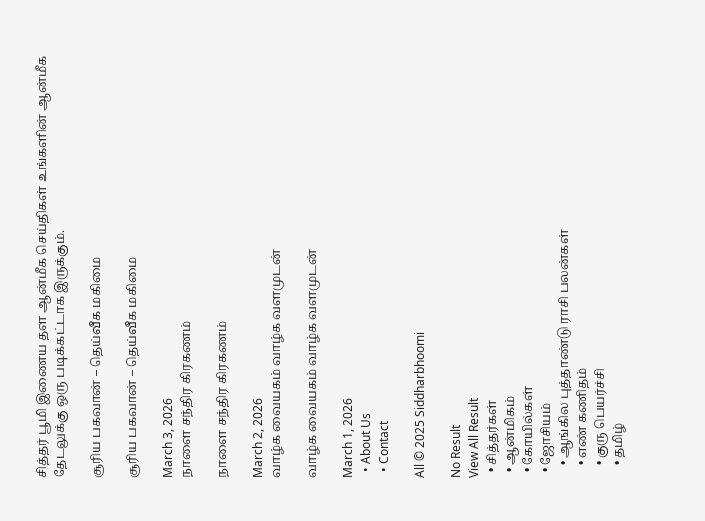சித்தர் பூமி இணைய தள ஆன்மீக செய்திகள் உங்களின் ஆன்மீக தேடலுக்கு ஒரு படிக்கட்டாக இருக்கும்.

சூரிய பகவான் – தெய்வீக மகிமை

சூரிய பகவான் – தெய்வீக மகிமை

March 3, 2026
நாளை சந்திர கிரகணம்

நாளை சந்திர கிரகணம்

March 2, 2026
வாழ்க வையகம் வாழ்க வளமுடன்

வாழ்க வையகம் வாழ்க வளமுடன்

March 1, 2026
  • About Us
  • Contact

All © 2025 Siddharbhoomi

No Result
View All Result
  • சித்தர்கள்
  • ஆன்மிகம்
  • கோயில்கள்
  • ஜோசியம்
    • ஆங்கில புத்தாண்டு ராசி பலன்கள்
    • எண் கணிதம்
    • குரு பெயர்ச்சி
    • தமிழ்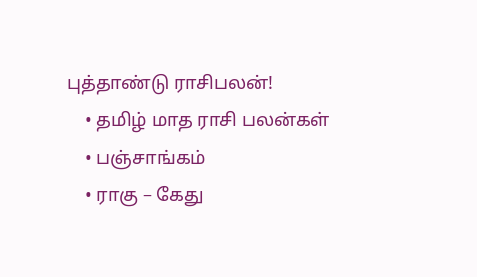புத்தாண்டு ராசிபலன்!
    • தமிழ் மாத ராசி பலன்கள்
    • பஞ்சாங்கம்
    • ராகு – கேது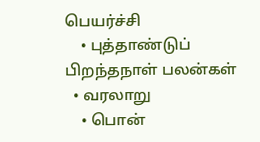பெயர்ச்சி
    • புத்தாண்டுப் பிறந்தநாள் பலன்கள்
  • வரலாறு
    • பொன்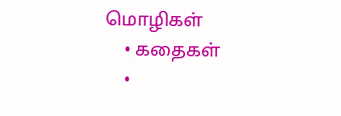மொழிகள்
    • கதைகள்
    •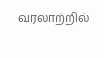வரலாற்றில்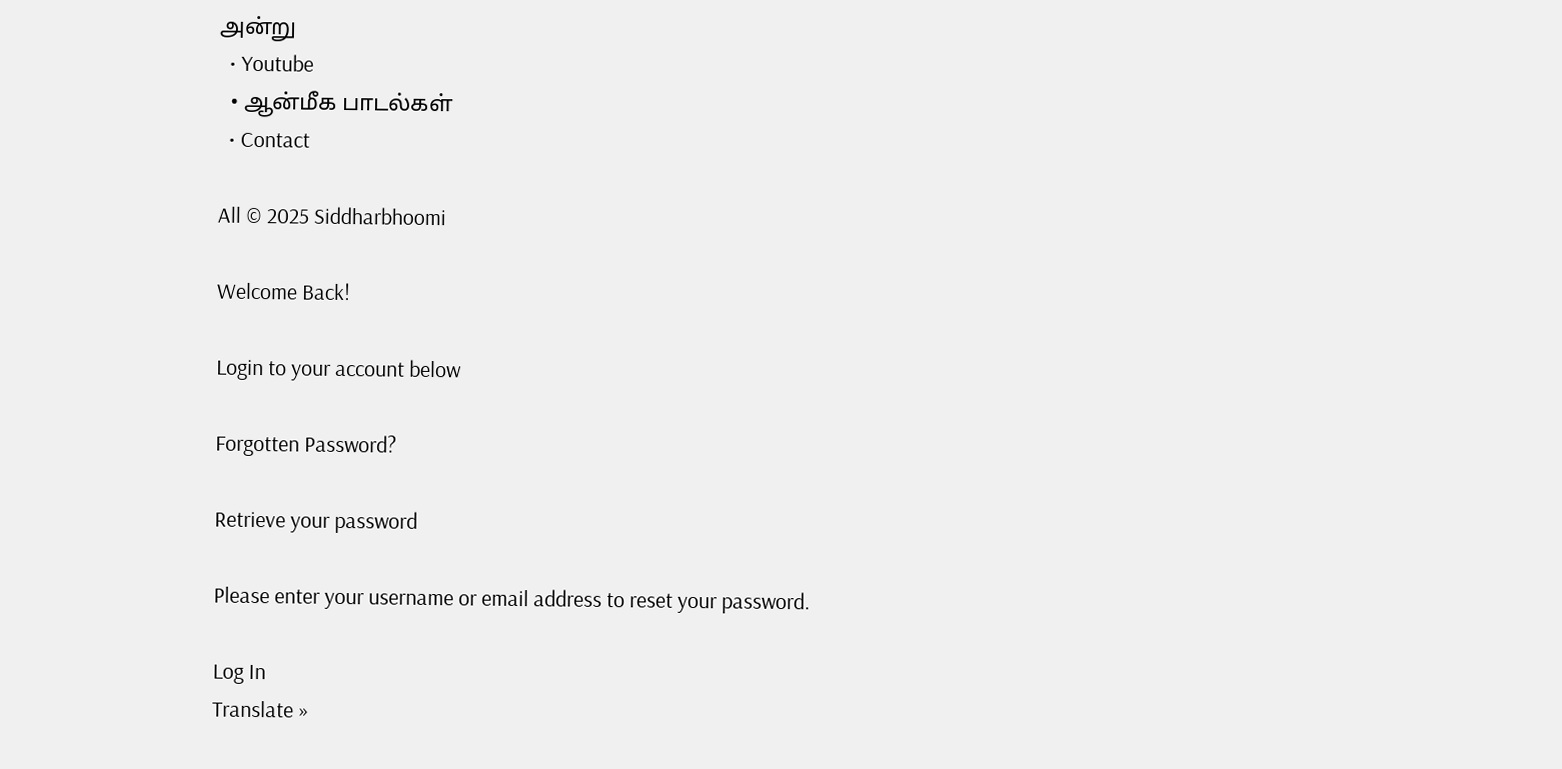அன்று
  • Youtube
  • ஆன்மீக பாடல்கள்
  • Contact

All © 2025 Siddharbhoomi

Welcome Back!

Login to your account below

Forgotten Password?

Retrieve your password

Please enter your username or email address to reset your password.

Log In
Translate »